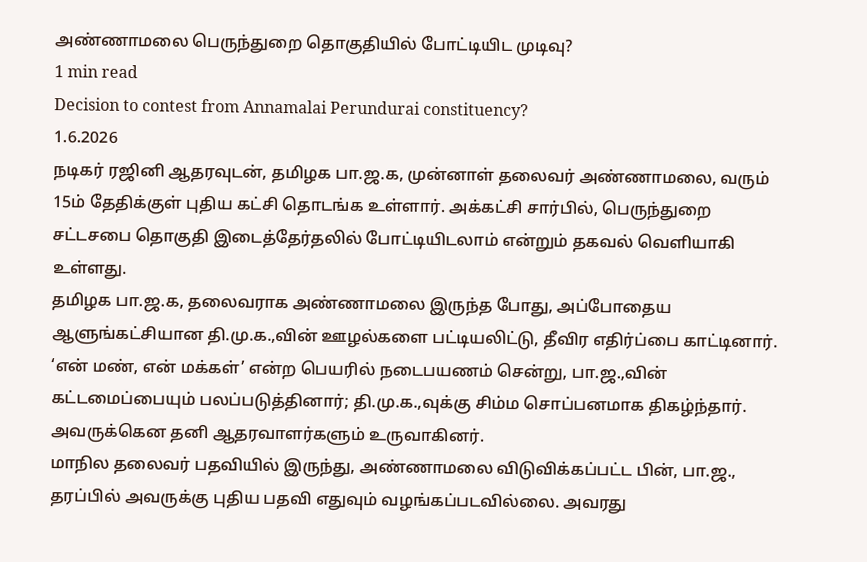அண்ணாமலை பெருந்துறை தொகுதியில் போட்டியிட முடிவு?
1 min read
Decision to contest from Annamalai Perundurai constituency?
1.6.2026
நடிகர் ரஜினி ஆதரவுடன், தமிழக பா.ஜ.க, முன்னாள் தலைவர் அண்ணாமலை, வரும் 15ம் தேதிக்குள் புதிய கட்சி தொடங்க உள்ளார். அக்கட்சி சார்பில், பெருந்துறை சட்டசபை தொகுதி இடைத்தேர்தலில் போட்டியிடலாம் என்றும் தகவல் வெளியாகி உள்ளது.
தமிழக பா.ஜ.க, தலைவராக அண்ணாமலை இருந்த போது, அப்போதைய ஆளுங்கட்சியான தி.மு.க.,வின் ஊழல்களை பட்டியலிட்டு, தீவிர எதிர்ப்பை காட்டினார்.
‘என் மண், என் மக்கள்’ என்ற பெயரில் நடைபயணம் சென்று, பா.ஜ.,வின் கட்டமைப்பையும் பலப்படுத்தினார்; தி.மு.க.,வுக்கு சிம்ம சொப்பனமாக திகழ்ந்தார். அவருக்கென தனி ஆதரவாளர்களும் உருவாகினர்.
மாநில தலைவர் பதவியில் இருந்து, அண்ணாமலை விடுவிக்கப்பட்ட பின், பா.ஜ., தரப்பில் அவருக்கு புதிய பதவி எதுவும் வழங்கப்படவில்லை. அவரது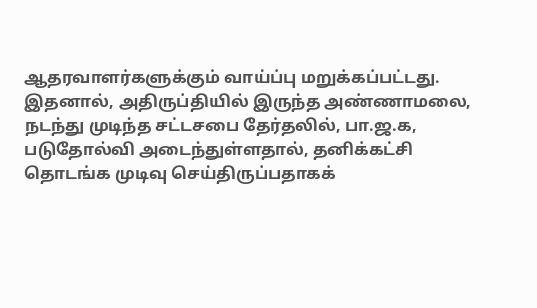ஆதரவாளர்களுக்கும் வாய்ப்பு மறுக்கப்பட்டது.
இதனால், அதிருப்தியில் இருந்த அண்ணாமலை, நடந்து முடிந்த சட்டசபை தேர்தலில், பா.ஜ.க, படுதோல்வி அடைந்துள்ளதால், தனிக்கட்சி தொடங்க முடிவு செய்திருப்பதாகக்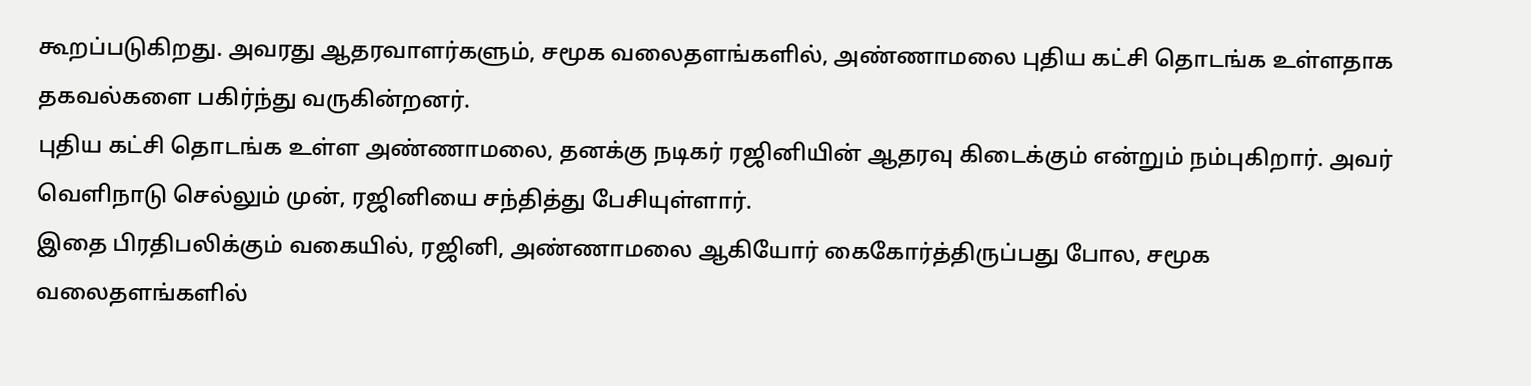கூறப்படுகிறது. அவரது ஆதரவாளர்களும், சமூக வலைதளங்களில், அண்ணாமலை புதிய கட்சி தொடங்க உள்ளதாக தகவல்களை பகிர்ந்து வருகின்றனர்.
புதிய கட்சி தொடங்க உள்ள அண்ணாமலை, தனக்கு நடிகர் ரஜினியின் ஆதரவு கிடைக்கும் என்றும் நம்புகிறார். அவர் வெளிநாடு செல்லும் முன், ரஜினியை சந்தித்து பேசியுள்ளார்.
இதை பிரதிபலிக்கும் வகையில், ரஜினி, அண்ணாமலை ஆகியோர் கைகோர்த்திருப்பது போல, சமூக வலைதளங்களில்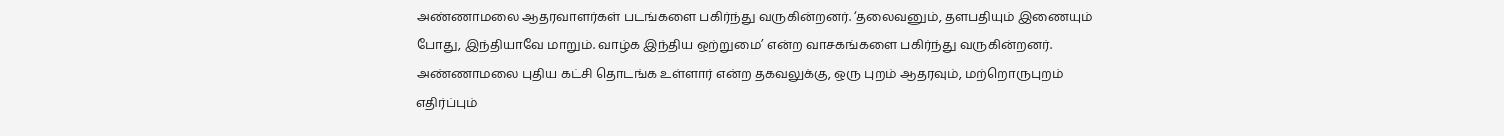அண்ணாமலை ஆதரவாளர்கள் படங்களை பகிர்ந்து வருகின்றனர். ‘தலைவனும், தளபதியும் இணையும் போது, இந்தியாவே மாறும். வாழ்க இந்திய ஒற்றுமை’ என்ற வாசகங்களை பகிர்ந்து வருகின்றனர்.
அண்ணாமலை புதிய கட்சி தொடங்க உள்ளார் என்ற தகவலுக்கு, ஒரு புறம் ஆதரவும், மற்றொருபுறம் எதிர்ப்பும்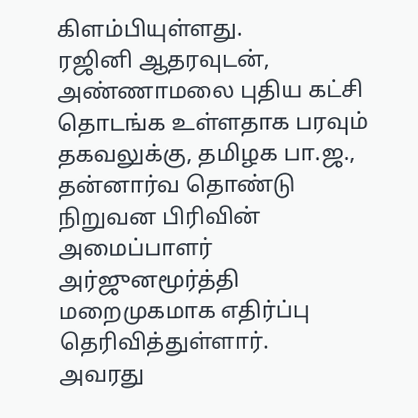கிளம்பியுள்ளது.
ரஜினி ஆதரவுடன், அண்ணாமலை புதிய கட்சி தொடங்க உள்ளதாக பரவும் தகவலுக்கு, தமிழக பா.ஜ., தன்னார்வ தொண்டு நிறுவன பிரிவின் அமைப்பாளர் அர்ஜுனமூர்த்தி மறைமுகமாக எதிர்ப்பு தெரிவித்துள்ளார்.
அவரது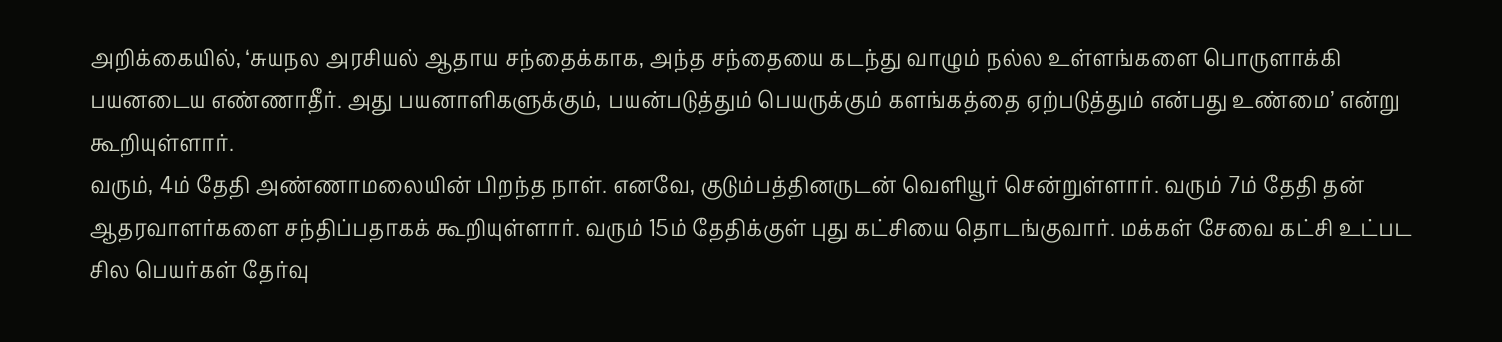அறிக்கையில், ‘சுயநல அரசியல் ஆதாய சந்தைக்காக, அந்த சந்தையை கடந்து வாழும் நல்ல உள்ளங்களை பொருளாக்கி பயனடைய எண்ணாதீர். அது பயனாளிகளுக்கும், பயன்படுத்தும் பெயருக்கும் களங்கத்தை ஏற்படுத்தும் என்பது உண்மை’ என்று கூறியுள்ளார்.
வரும், 4ம் தேதி அண்ணாமலையின் பிறந்த நாள். எனவே, குடும்பத்தினருடன் வெளியூர் சென்றுள்ளார். வரும் 7ம் தேதி தன் ஆதரவாளர்களை சந்திப்பதாகக் கூறியுள்ளார். வரும் 15ம் தேதிக்குள் புது கட்சியை தொடங்குவார். மக்கள் சேவை கட்சி உட்பட சில பெயர்கள் தேர்வு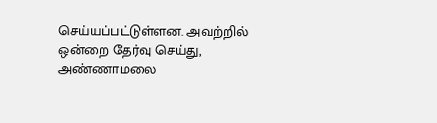செய்யப்பட்டுள்ளன. அவற்றில் ஒன்றை தேர்வு செய்து, அண்ணாமலை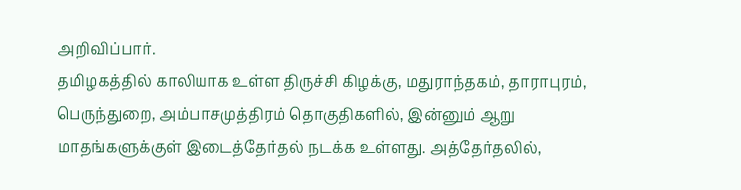அறிவிப்பார்.
தமிழகத்தில் காலியாக உள்ள திருச்சி கிழக்கு, மதுராந்தகம், தாராபுரம், பெருந்துறை, அம்பாசமுத்திரம் தொகுதிகளில், இன்னும் ஆறு மாதங்களுக்குள் இடைத்தேர்தல் நடக்க உள்ளது. அத்தேர்தலில்,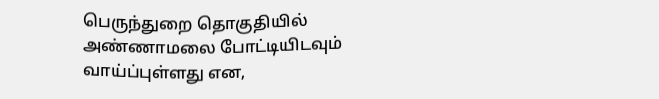பெருந்துறை தொகுதியில் அண்ணாமலை போட்டியிடவும் வாய்ப்புள்ளது என,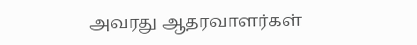அவரது ஆதரவாளர்கள்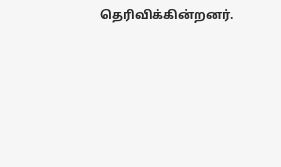தெரிவிக்கின்றனர்.